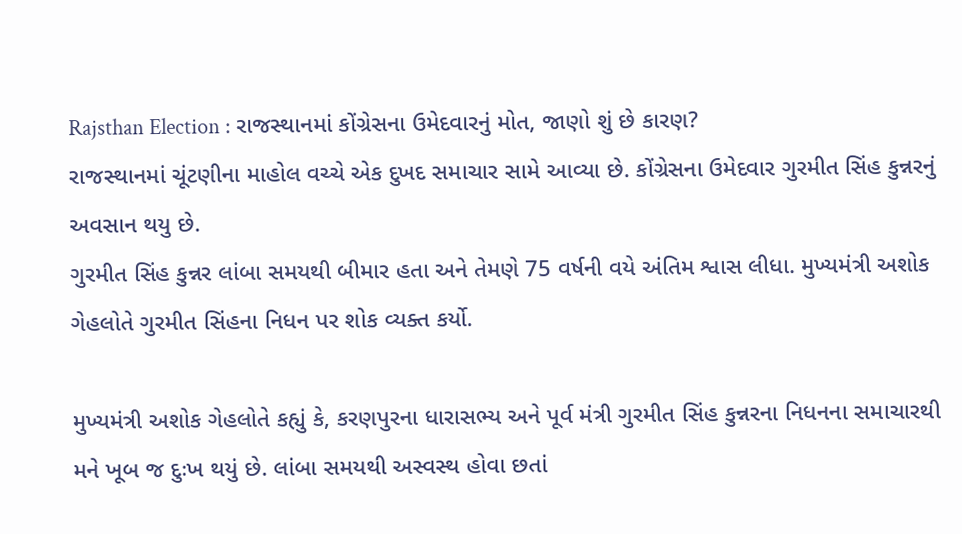Rajsthan Election : રાજસ્થાનમાં કોંગ્રેસના ઉમેદવારનું મોત, જાણો શું છે કારણ?
રાજસ્થાનમાં ચૂંટણીના માહોલ વચ્ચે એક દુખદ સમાચાર સામે આવ્યા છે. કોંગ્રેસના ઉમેદવાર ગુરમીત સિંહ કુન્નરનું અવસાન થયુ છે.
ગુરમીત સિંહ કુન્નર લાંબા સમયથી બીમાર હતા અને તેમણે 75 વર્ષની વયે અંતિમ શ્વાસ લીધા. મુખ્યમંત્રી અશોક ગેહલોતે ગુરમીત સિંહના નિધન પર શોક વ્યક્ત કર્યો.

મુખ્યમંત્રી અશોક ગેહલોતે કહ્યું કે, કરણપુરના ધારાસભ્ય અને પૂર્વ મંત્રી ગુરમીત સિંહ કુન્નરના નિધનના સમાચારથી મને ખૂબ જ દુઃખ થયું છે. લાંબા સમયથી અસ્વસ્થ હોવા છતાં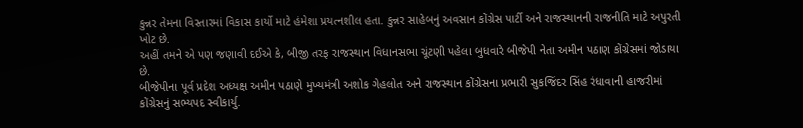કુન્નર તેમના વિસ્તારમાં વિકાસ કાર્યો માટે હંમેશા પ્રયત્નશીલ હતા. કુન્નર સાહેબનું અવસાન કોંગ્રેસ પાર્ટી અને રાજસ્થાનની રાજનીતિ માટે અપુરતી ખોટ છે.
અહીં તમને એ પણ જણાવી દઈએ કે, બીજી તરફ રાજસ્થાન વિધાનસભા ચૂંટણી પહેલા બુધવારે બીજેપી નેતા અમીન પઠાણ કોંગ્રેસમાં જોડાયા છે.
બીજેપીના પૂર્વ પ્રદેશ અધ્યક્ષ અમીન પઠાણે મુખ્યમંત્રી અશોક ગેહલોત અને રાજસ્થાન કોંગ્રેસના પ્રભારી સુકજિંદર સિંહ રંધાવાની હાજરીમાં કોંગ્રેસનું સભ્યપદ સ્વીકાર્યુ.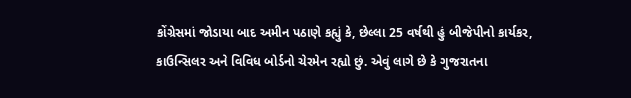કોંગ્રેસમાં જોડાયા બાદ અમીન પઠાણે કહ્યું કે, છેલ્લા 25 વર્ષથી હું બીજેપીનો કાર્યકર, કાઉન્સિલર અને વિવિધ બોર્ડનો ચેરમેન રહ્યો છું. એવું લાગે છે કે ગુજરાતના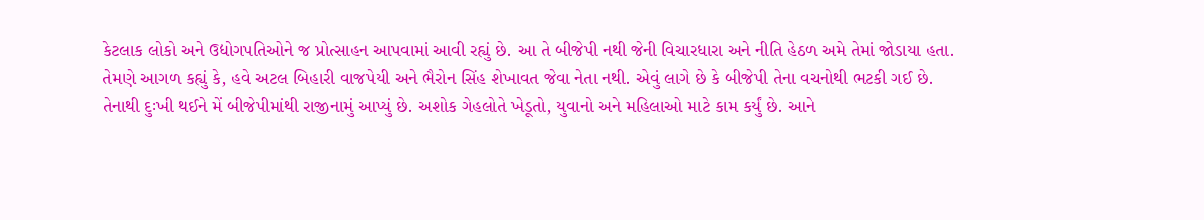કેટલાક લોકો અને ઉદ્યોગપતિઓને જ પ્રોત્સાહન આપવામાં આવી રહ્યું છે. આ તે બીજેપી નથી જેની વિચારધારા અને નીતિ હેઠળ અમે તેમાં જોડાયા હતા.
તેમણે આગળ કહ્યું કે, હવે અટલ બિહારી વાજપેયી અને ભૈરોન સિંહ શેખાવત જેવા નેતા નથી. એવું લાગે છે કે બીજેપી તેના વચનોથી ભટકી ગઈ છે. તેનાથી દુઃખી થઈને મેં બીજેપીમાંથી રાજીનામું આપ્યું છે. અશોક ગેહલોતે ખેડૂતો, યુવાનો અને મહિલાઓ માટે કામ કર્યું છે. આને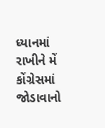ધ્યાનમાં રાખીને મેં કોંગ્રેસમાં જોડાવાનો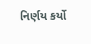નિર્ણય કર્યો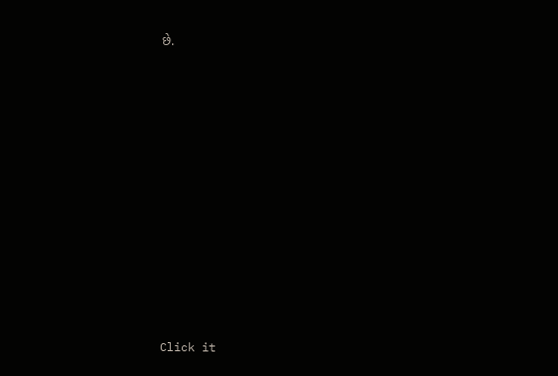છે.












Click it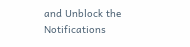and Unblock the Notifications